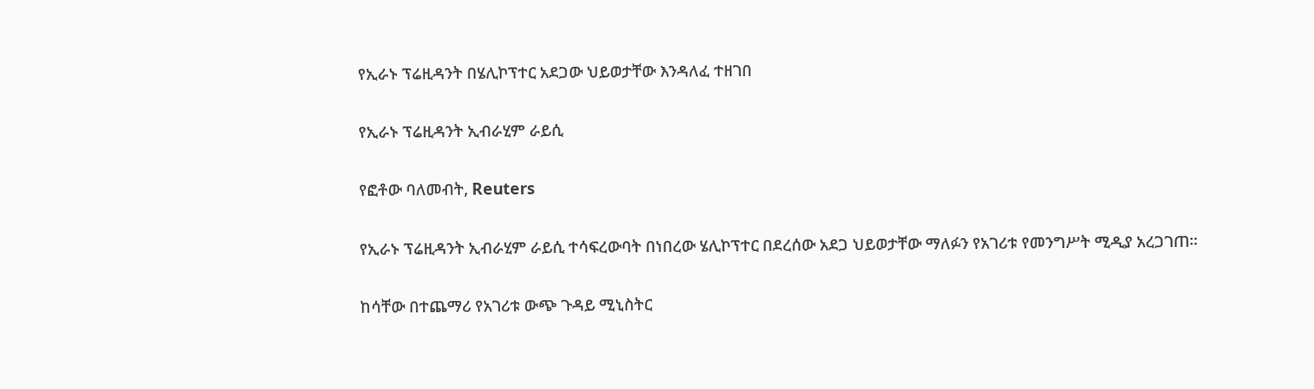የኢራኑ ፕሬዚዳንት በሄሊኮፕተር አደጋው ህይወታቸው እንዳለፈ ተዘገበ

የኢራኑ ፕሬዚዳንት ኢብራሂም ራይሲ

የፎቶው ባለመብት, Reuters

የኢራኑ ፕሬዚዳንት ኢብራሂም ራይሲ ተሳፍረውባት በነበረው ሄሊኮፕተር በደረሰው አደጋ ህይወታቸው ማለፉን የአገሪቱ የመንግሥት ሚዲያ አረጋገጠ።

ከሳቸው በተጨማሪ የአገሪቱ ውጭ ጉዳይ ሚኒስትር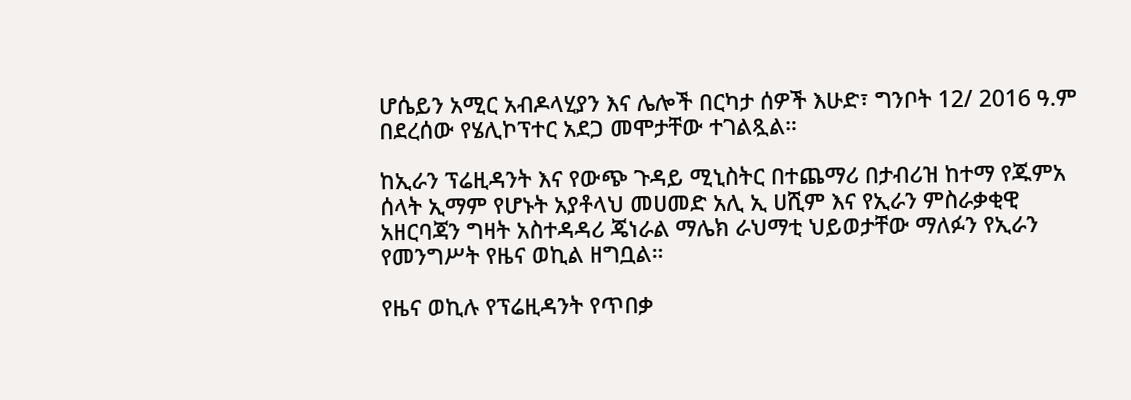ሆሴይን አሚር አብዶላሂያን እና ሌሎች በርካታ ሰዎች እሁድ፣ ግንቦት 12/ 2016 ዓ.ም በደረሰው የሄሊኮፕተር አደጋ መሞታቸው ተገልጿል።

ከኢራን ፕሬዚዳንት እና የውጭ ጉዳይ ሚኒስትር በተጨማሪ በታብሪዝ ከተማ የጁምአ ሰላት ኢማም የሆኑት አያቶላህ መሀመድ አሊ ኢ ሀሺም እና የኢራን ምስራቃቂዊ አዘርባጃን ግዛት አስተዳዳሪ ጄነራል ማሌክ ራህማቲ ህይወታቸው ማለፉን የኢራን የመንግሥት የዜና ወኪል ዘግቧል።

የዜና ወኪሉ የፕሬዚዳንት የጥበቃ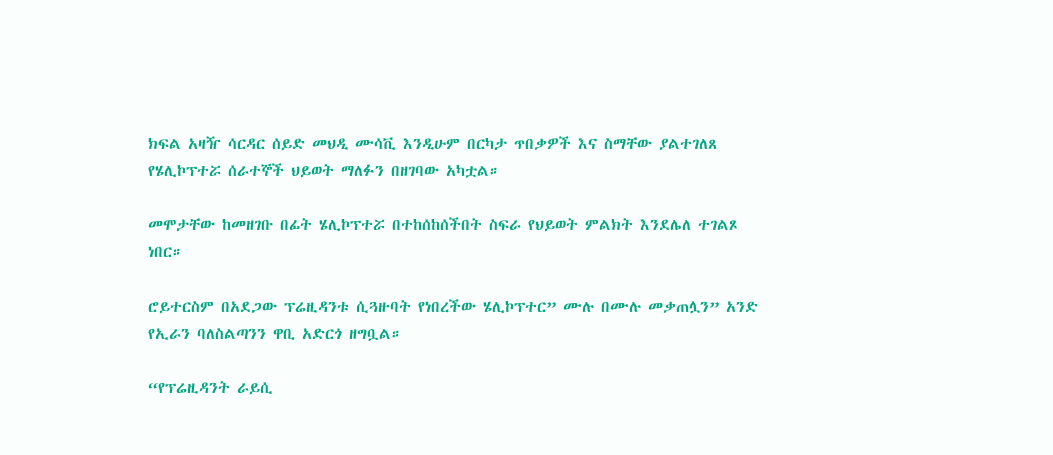ክፍል አዛዥ ሳርዳር ሰይድ መህዲ ሙሳቪ እንዲሁም በርካታ ጥበቃዎች እና ስማቸው ያልተገለጸ የሄሊኮፕተሯ ሰራተኞች ህይወት ማለፉን በዘገባው አካቷል።

መሞታቸው ከመዘገቡ በፊት ሄሊኮፕተሯ በተከሰከሰችበት ስፍራ የህይወት ምልክት እንደሌለ ተገልጾ ነበር።

ሮይተርስም በአደጋው ፕሬዚዳንቱ ሲጓዙባት የነበረችው ሄሊኮፕተር” ሙሉ በሙሉ መቃጠሏን” አንድ የኢራን ባለስልጣንን ዋቢ አድርጎ ዘግቧል።

“የፕሬዚዳንት ራይሲ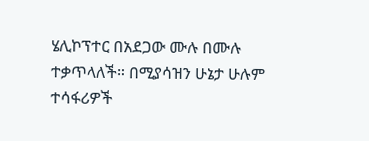ሄሊኮፕተር በአደጋው ሙሉ በሙሉ ተቃጥላለች። በሚያሳዝን ሁኔታ ሁሉም ተሳፋሪዎች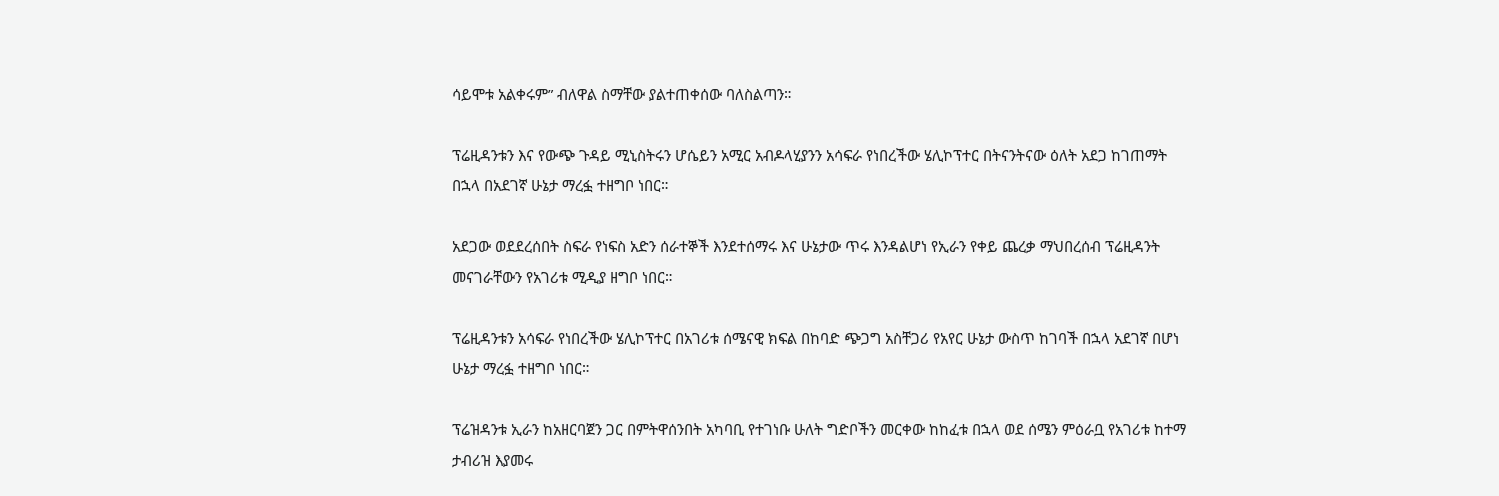ሳይሞቱ አልቀሩም” ብለዋል ስማቸው ያልተጠቀሰው ባለስልጣን።

ፕሬዚዳንቱን እና የውጭ ጉዳይ ሚኒስትሩን ሆሴይን አሚር አብዶላሂያንን አሳፍራ የነበረችው ሄሊኮፕተር በትናንትናው ዕለት አደጋ ከገጠማት በኋላ በአደገኛ ሁኔታ ማረፏ ተዘግቦ ነበር።

አደጋው ወደደረሰበት ስፍራ የነፍስ አድን ሰራተኞች እንደተሰማሩ እና ሁኔታው ጥሩ እንዳልሆነ የኢራን የቀይ ጨረቃ ማህበረሰብ ፕሬዚዳንት መናገራቸውን የአገሪቱ ሚዲያ ዘግቦ ነበር።

ፕሬዚዳንቱን አሳፍራ የነበረችው ሄሊኮፕተር በአገሪቱ ሰሜናዊ ክፍል በከባድ ጭጋግ አስቸጋሪ የአየር ሁኔታ ውስጥ ከገባች በኋላ አደገኛ በሆነ ሁኔታ ማረፏ ተዘግቦ ነበር።

ፕሬዝዳንቱ ኢራን ከአዘርባጀን ጋር በምትዋሰንበት አካባቢ የተገነቡ ሁለት ግድቦችን መርቀው ከከፈቱ በኋላ ወደ ሰሜን ምዕራቧ የአገሪቱ ከተማ ታብሪዝ እያመሩ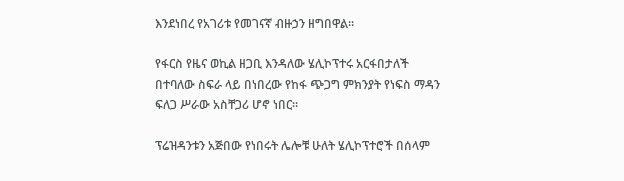እንደነበረ የአገሪቱ የመገናኛ ብዙኃን ዘግበዋል።

የፋርስ የዜና ወኪል ዘጋቢ እንዳለው ሄሊኮፕተሩ አርፋበታለች በተባለው ስፍራ ላይ በነበረው የከፋ ጭጋግ ምክንያት የነፍስ ማዳን ፍለጋ ሥራው አስቸጋሪ ሆኖ ነበር።

ፕሬዝዳንቱን አጅበው የነበሩት ሌሎቹ ሁለት ሄሊኮፕተሮች በሰላም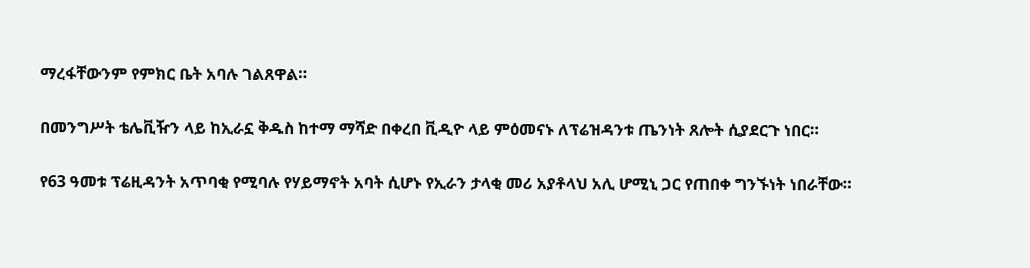ማረፋቸውንም የምክር ቤት አባሉ ገልጸዋል።

በመንግሥት ቴሌቪዥን ላይ ከኢራኗ ቅዱስ ከተማ ማሻድ በቀረበ ቪዲዮ ላይ ምዕመናኑ ለፕሬዝዳንቱ ጤንነት ጸሎት ሲያደርጉ ነበር።

የ63 ዓመቱ ፕሬዚዳንት አጥባቂ የሚባሉ የሃይማኖት አባት ሲሆኑ የኢራን ታላቂ መሪ አያቶላህ አሊ ሆሚኒ ጋር የጠበቀ ግንኙነት ነበራቸው።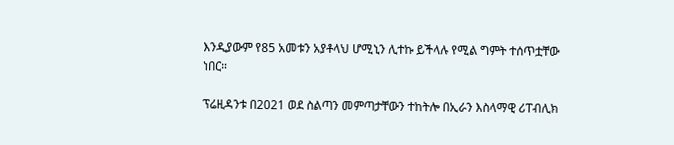እንዲያውም የ85 አመቱን አያቶላህ ሆሚኒን ሊተኩ ይችላሉ የሚል ግምት ተሰጥቷቸው ነበር።

ፕሬዚዳንቱ በ2021 ወደ ስልጣን መምጣታቸውን ተከትሎ በኢራን እስላማዊ ሪፐብሊክ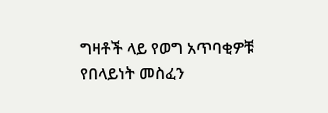ግዛቶች ላይ የወግ አጥባቂዎቹ የበላይነት መስፈን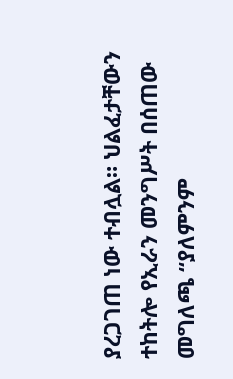ያረጋገጠ ነው ተብሏል። ህልፈታቸውን ተከትሎ የኢራን መንግሥት በሰጠው መግለጫ “ያለምንም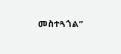መስተጓጎል”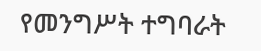የመንግሥት ተግባራት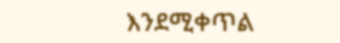እንደሚቀጥል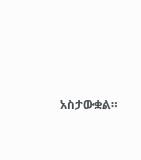አስታውቋል።